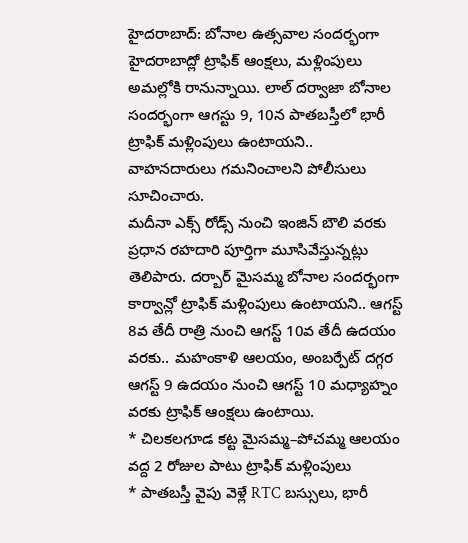హైదరాబాద్: బోనాల ఉత్సవాల సందర్భంగా హైదరాబాద్లో ట్రాఫిక్ ఆంక్షలు, మళ్లింపులు అమల్లోకి రానున్నాయి. లాల్ దర్వాజా బోనాల సందర్భంగా ఆగస్టు 9, 10న పాతబస్తీలో భారీ ట్రాఫిక్ మళ్లింపులు ఉంటాయని.. వాహనదారులు గమనించాలని పోలీసులు సూచించారు.
మదీనా ఎక్స్ రోడ్స్ నుంచి ఇంజిన్ బౌలి వరకు ప్రధాన రహదారి పూర్తిగా మూసివేస్తున్నట్లు తెలిపారు. దర్బార్ మైసమ్మ బోనాల సందర్భంగా కార్వాన్లో ట్రాఫిక్ మళ్లింపులు ఉంటాయని.. ఆగస్ట్ 8వ తేదీ రాత్రి నుంచి ఆగస్ట్ 10వ తేదీ ఉదయం వరకు.. మహంకాళి ఆలయం, అంబర్పేట్ దగ్గర ఆగస్ట్ 9 ఉదయం నుంచి ఆగస్ట్ 10 మధ్యాహ్నం వరకు ట్రాఫిక్ ఆంక్షలు ఉంటాయి.
* చిలకలగూడ కట్ట మైసమ్మ–పోచమ్మ ఆలయం వద్ద 2 రోజుల పాటు ట్రాఫిక్ మళ్లింపులు
* పాతబస్తీ వైపు వెళ్లే RTC బస్సులు, భారీ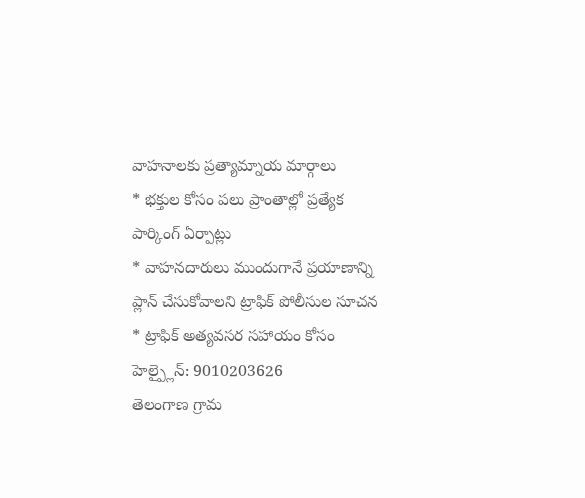వాహనాలకు ప్రత్యామ్నాయ మార్గాలు
* భక్తుల కోసం పలు ప్రాంతాల్లో ప్రత్యేక పార్కింగ్ ఏర్పాట్లు
* వాహనదారులు ముందుగానే ప్రయాణాన్ని ప్లాన్ చేసుకోవాలని ట్రాఫిక్ పోలీసుల సూచన
* ట్రాఫిక్ అత్యవసర సహాయం కోసం హెల్ప్లైన్: 9010203626
తెలంగాణ గ్రామ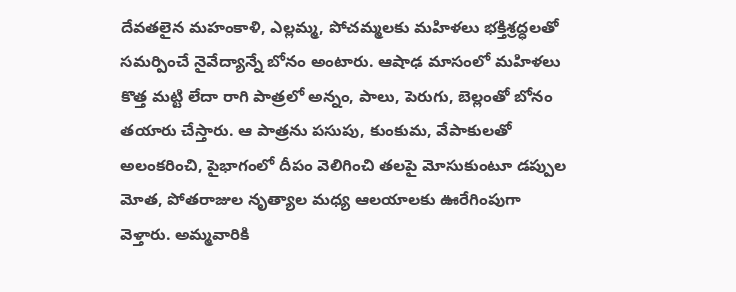దేవతలైన మహంకాళి, ఎల్లమ్మ, పోచమ్మలకు మహిళలు భక్తిశ్రద్ధలతో సమర్పించే నైవేద్యాన్నే బోనం అంటారు. ఆషాఢ మాసంలో మహిళలు కొత్త మట్టి లేదా రాగి పాత్రలో అన్నం, పాలు, పెరుగు, బెల్లంతో బోనం తయారు చేస్తారు. ఆ పాత్రను పసుపు, కుంకుమ, వేపాకులతో అలంకరించి, పైభాగంలో దీపం వెలిగించి తలపై మోసుకుంటూ డప్పుల మోత, పోతరాజుల నృత్యాల మధ్య ఆలయాలకు ఊరేగింపుగా వెళ్తారు. అమ్మవారికి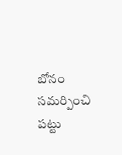బోనం సమర్పించి పట్టు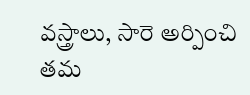వస్త్రాలు, సారె అర్పించి తమ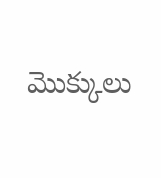మొక్కులు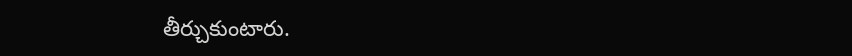తీర్చుకుంటారు.